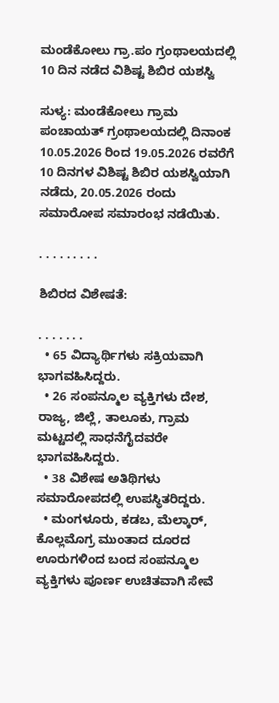ಮಂಡೆಕೋಲು ಗ್ರಾ.ಪಂ ಗ್ರಂಥಾಲಯದಲ್ಲಿ 10 ದಿನ ನಡೆದ ವಿಶಿಷ್ಟ ಶಿಬಿರ ಯಶಸ್ವಿ

ಸುಳ್ಯ: ಮಂಡೆಕೋಲು ಗ್ರಾಮ ಪಂಚಾಯತ್ ಗ್ರಂಥಾಲಯದಲ್ಲಿ ದಿನಾಂಕ 10.05.2026 ರಿಂದ 19.05.2026 ರವರೆಗೆ 10 ದಿನಗಳ ವಿಶಿಷ್ಟ ಶಿಬಿರ ಯಶಸ್ವಿಯಾಗಿ ನಡೆದು, 20.05.2026 ರಂದು ಸಮಾರೋಪ ಸಮಾರಂಭ ನಡೆಯಿತು.

. . . . . . . . .

ಶಿಬಿರದ ವಿಶೇಷತೆ:

. . . . . . .
  • 65 ವಿದ್ಯಾರ್ಥಿಗಳು ಸಕ್ರಿಯವಾಗಿ ಭಾಗವಹಿಸಿದ್ದರು.
  • 26 ಸಂಪನ್ಮೂಲ ವ್ಯಕ್ತಿಗಳು ದೇಶ, ರಾಜ್ಯ, ಜಿಲ್ಲೆ, ತಾಲೂಕು, ಗ್ರಾಮ ಮಟ್ಟದಲ್ಲಿ ಸಾಧನೆಗೈದವರೇ ಭಾಗವಹಿಸಿದ್ದರು.
  • 38 ವಿಶೇಷ ಅತಿಥಿಗಳು ಸಮಾರೋಪದಲ್ಲಿ ಉಪಸ್ಥಿತರಿದ್ದರು.
  • ಮಂಗಳೂರು, ಕಡಬ, ಮೆಲ್ಕಾರ್, ಕೊಲ್ಲಮೊಗ್ರ ಮುಂತಾದ ದೂರದ ಊರುಗಳಿಂದ ಬಂದ ಸಂಪನ್ಮೂಲ ವ್ಯಕ್ತಿಗಳು ಪೂರ್ಣ ಉಚಿತವಾಗಿ ಸೇವೆ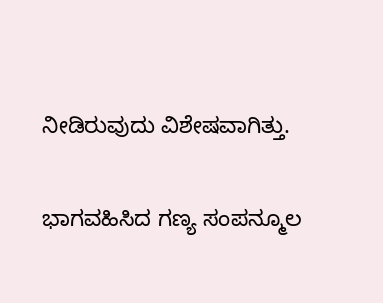ನೀಡಿರುವುದು ವಿಶೇಷವಾಗಿತ್ತು.

ಭಾಗವಹಿಸಿದ ಗಣ್ಯ ಸಂಪನ್ಮೂಲ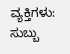ವ್ಯಕ್ತಿಗಳು:
ಸುಬ್ಬು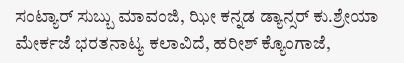ಸಂಟ್ಯಾರ್ ಸುಬ್ಬು ಮಾವಂಜಿ, ಝೀ ಕನ್ನಡ ಡ್ಯಾನ್ಸರ್ ಕು.ಶ್ರೇಯಾ ಮೇರ್ಕಜೆ ಭರತನಾಟ್ಯ ಕಲಾವಿದೆ, ಹರೀಶ್ ಕ್ಯೊಂಗಾಜೆ,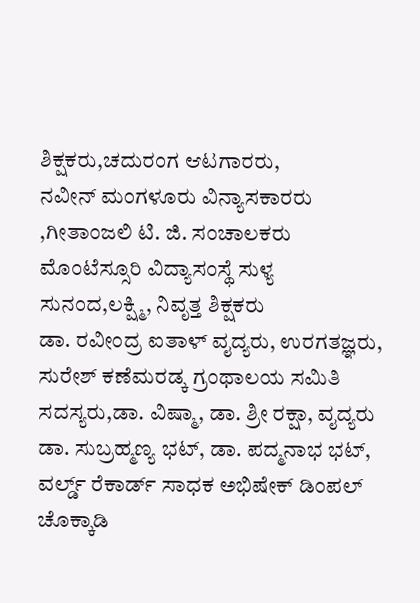ಶಿಕ್ಷಕರು,ಚದುರಂಗ ಆಟಗಾರರು,
ನವೀನ್ ಮಂಗಳೂರು ವಿನ್ಯಾಸಕಾರರು ,ಗೀತಾಂಜಲಿ ಟಿ. ಜಿ. ಸಂಚಾಲಕರು ಮೊಂಟೆಸ್ಸೂರಿ ವಿದ್ಯಾಸಂಸ್ಥೆ ಸುಳ್ಯ ಸುನಂದ,ಲಕ್ಷ್ಮಿ, ನಿವೃತ್ತ ಶಿಕ್ಷಕರು
ಡಾ. ರವೀಂದ್ರ ಐತಾಳ್ ವೖದ್ಯರು, ಉರಗತಜ್ಞರು, ಸುರೇಶ್ ಕಣೆಮರಡ್ಕ ಗ್ರಂಥಾಲಯ ಸಮಿತಿ ಸದಸ್ಯರು,ಡಾ. ವಿಷ್ಮಾ, ಡಾ. ಶ್ರೀ ರಕ್ಷಾ, ವೖದ್ಯರು ಡಾ. ಸುಬ್ರಹ್ಮಣ್ಯ ಭಟ್, ಡಾ. ಪದ್ಮನಾಭ ಭಟ್, ವರ್ಲ್ಡ್ ರೆಕಾರ್ಡ್ ಸಾಧಕ ಅಭಿಷೇಕ್ ಡಿಂಪಲ್ ಚೊಕ್ಕಾಡಿ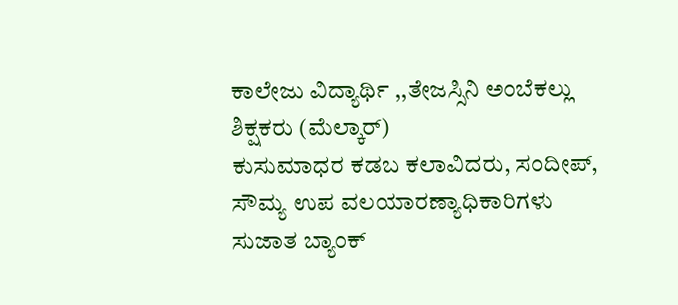ಕಾಲೇಜು ವಿದ್ಯಾರ್ಥಿ ,,ತೇಜಸ್ಸಿನಿ ಅಂಬೆಕಲ್ಲು ಶಿಕ್ಷಕರು (ಮೆಲ್ಕಾರ್)
ಕುಸುಮಾಧರ ಕಡಬ ಕಲಾವಿದರು, ಸಂದೀಪ್, ಸೌಮ್ಯ ಉಪ ವಲಯಾರಣ್ಯಾಧಿಕಾರಿಗಳು
ಸುಜಾತ ಬ್ಯಾಂಕ್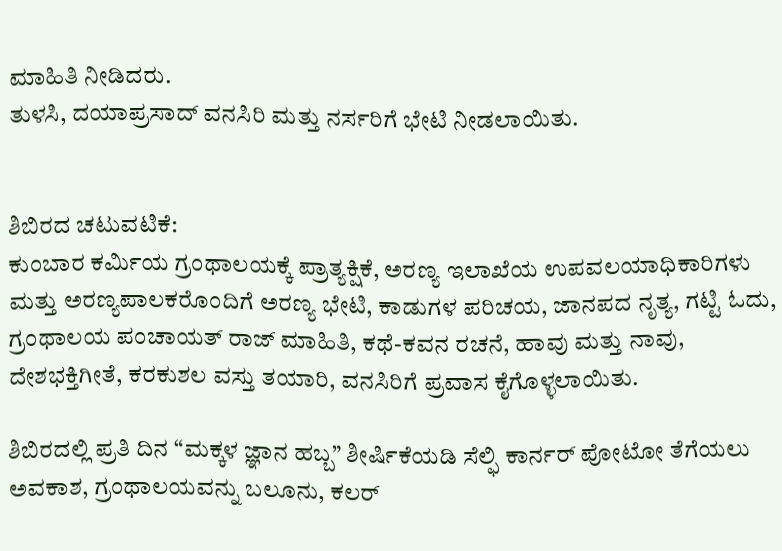ಮಾಹಿತಿ ನೀಡಿದರು.
ತುಳಸಿ, ದಯಾಪ್ರಸಾದ್ ವನಸಿರಿ ಮತ್ತು ನರ್ಸರಿಗೆ ಭೇಟಿ ನೀಡಲಾಯಿತು.


ಶಿಬಿರದ ಚಟುವಟಿಕೆ:
ಕುಂಬಾರ ಕರ್ಮಿಯ ಗ್ರಂಥಾಲಯಕ್ಕೆ ಪ್ರಾತ್ಯಕ್ಷಿಕೆ, ಅರಣ್ಯ ಇಲಾಖೆಯ ಉಪವಲಯಾಧಿಕಾರಿಗಳು ಮತ್ತು ಅರಣ್ಯಪಾಲಕರೊಂದಿಗೆ ಅರಣ್ಯ ಭೇಟಿ, ಕಾಡುಗಳ ಪರಿಚಯ, ಜಾನಪದ ನೃತ್ಯ, ಗಟ್ಟಿ ಓದು, ಗ್ರಂಥಾಲಯ ಪಂಚಾಯತ್ ರಾಜ್ ಮಾಹಿತಿ, ಕಥೆ-ಕವನ ರಚನೆ, ಹಾವು ಮತ್ತು ನಾವು, ದೇಶಭಕ್ತಿಗೀತೆ, ಕರಕುಶಲ ವಸ್ತು ತಯಾರಿ, ವನಸಿರಿಗೆ ಪ್ರವಾಸ ಕೈಗೊಳ್ಳಲಾಯಿತು.

ಶಿಬಿರದಲ್ಲಿ ಪ್ರತಿ ದಿನ “ಮಕ್ಕಳ ಜ್ಞಾನ ಹಬ್ಬ” ಶೀರ್ಷಿಕೆಯಡಿ ಸೆಲ್ಫಿ ಕಾರ್ನರ್ ಪೋಟೋ ತೆಗೆಯಲು ಅವಕಾಶ, ಗ್ರಂಥಾಲಯವನ್ನು ಬಲೂನು, ಕಲರ್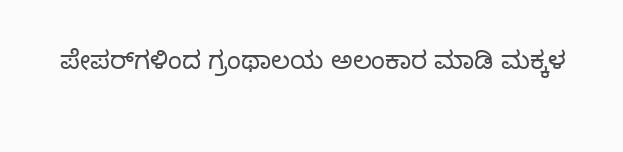ಪೇಪರ್‌ಗಳಿಂದ ಗ್ರಂಥಾಲಯ ಅಲಂಕಾರ ಮಾಡಿ ಮಕ್ಕಳ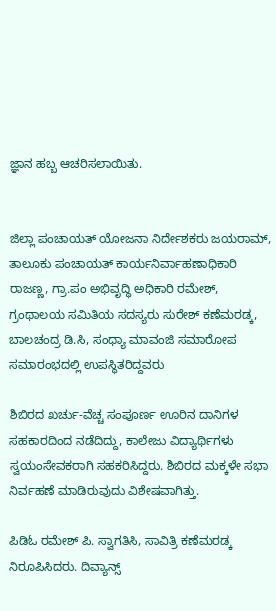ಜ್ಞಾನ ಹಬ್ಬ ಆಚರಿಸಲಾಯಿತು.


ಜಿಲ್ಲಾ ಪಂಚಾಯತ್ ಯೋಜನಾ ನಿರ್ದೇಶಕರು ಜಯರಾಮ್, ತಾಲೂಕು ಪಂಚಾಯತ್ ಕಾರ್ಯನಿರ್ವಾಹಣಾಧಿಕಾರಿ ರಾಜಣ್ಣ, ಗ್ರಾ.ಪಂ ಅಭಿವೃದ್ಧಿ ಅಧಿಕಾರಿ ರಮೇಶ್, ಗ್ರಂಥಾಲಯ ಸಮಿತಿಯ ಸದಸ್ಯರು ಸುರೇಶ್ ಕಣೆಮರಡ್ಕ, ಬಾಲಚಂದ್ರ ಡಿ.ಸಿ, ಸಂಧ್ಯಾ ಮಾವಂಜಿ ಸಮಾರೋಪ ಸಮಾರಂಭದಲ್ಲಿ ಉಪಸ್ಥಿತರಿದ್ದವರು

ಶಿಬಿರದ ಖರ್ಚು-ವೆಚ್ಚ ಸಂಪೂರ್ಣ ಊರಿನ ದಾನಿಗಳ ಸಹಕಾರದಿಂದ ನಡೆದಿದ್ದು, ಕಾಲೇಜು ವಿದ್ಯಾರ್ಥಿಗಳು ಸ್ವಯಂಸೇವಕರಾಗಿ ಸಹಕರಿಸಿದ್ದರು. ಶಿಬಿರದ ಮಕ್ಕಳೇ ಸಭಾ ನಿರ್ವಹಣೆ ಮಾಡಿರುವುದು ವಿಶೇಷವಾಗಿತ್ತು.

ಪಿಡಿಓ ರಮೇಶ್ ಪಿ. ಸ್ವಾಗತಿಸಿ, ಸಾವಿತ್ರಿ ಕಣೆಮರಡ್ಕ ನಿರೂಪಿಸಿದರು. ದಿವ್ಯಾನ್ಸ್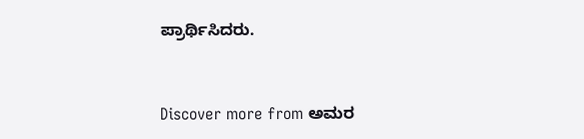ಪ್ರಾರ್ಥಿಸಿದರು.


Discover more from ಅಮರ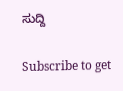ಸುದ್ದಿ

Subscribe to get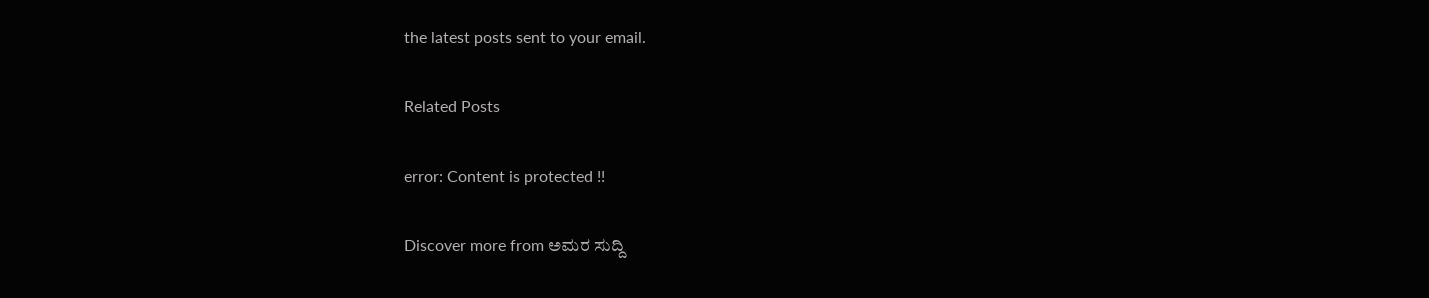the latest posts sent to your email.

Related Posts

error: Content is protected !!

Discover more from ಅಮರ ಸುದ್ದಿ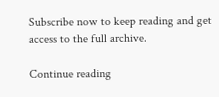Subscribe now to keep reading and get access to the full archive.

Continue reading